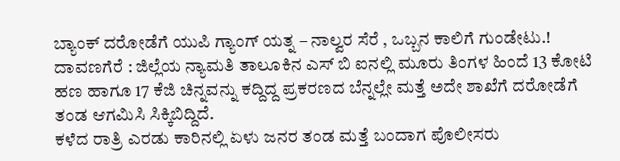ಬ್ಯಾಂಕ್ ದರೋಡೆಗೆ ಯುಪಿ ಗ್ಯಾಂಗ್ ಯತ್ನ – ನಾಲ್ವರ ಸೆರೆ , ಒಬ್ಬನ ಕಾಲಿಗೆ ಗುಂಡೇಟು.!
ದಾವಣಗೆರೆ : ಜಿಲ್ಲೆಯ ನ್ಯಾಮತಿ ತಾಲೂಕಿನ ಎಸ್ ಬಿ ಐನಲ್ಲಿ ಮೂರು ತಿಂಗಳ ಹಿಂದೆ 13 ಕೋಟಿ ಹಣ ಹಾಗೂ 17 ಕೆಜಿ ಚಿನ್ನವನ್ನು ಕದ್ದಿದ್ದ ಪ್ರಕರಣದ ಬೆನ್ನಲ್ಲೇ ಮತ್ತೆ ಅದೇ ಶಾಖೆಗೆ ದರೋಡೆಗೆ ತಂಡ ಆಗಮಿಸಿ ಸಿಕ್ಕಿಬಿದ್ದಿದೆ.
ಕಳೆದ ರಾತ್ರಿ ಎರಡು ಕಾರಿನಲ್ಲಿ ಏಳು ಜನರ ತಂಡ ಮತ್ತೆ ಬಂದಾಗ ಪೊಲೀಸರು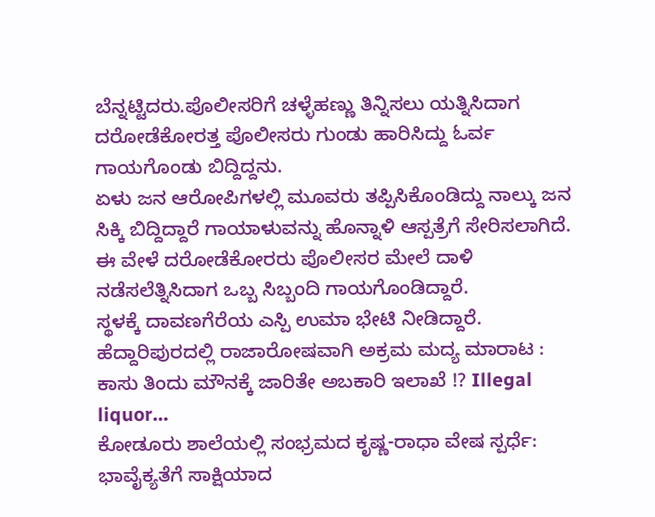ಬೆನ್ನಟ್ಟಿದರು.ಪೊಲೀಸರಿಗೆ ಚಳ್ಳೆಹಣ್ಣು ತಿನ್ನಿಸಲು ಯತ್ನಿಸಿದಾಗ ದರೋಡೆಕೋರತ್ತ ಪೊಲೀಸರು ಗುಂಡು ಹಾರಿಸಿದ್ದು ಓರ್ವ ಗಾಯಗೊಂಡು ಬಿದ್ದಿದ್ದನು.
ಏಳು ಜನ ಆರೋಪಿಗಳಲ್ಲಿ ಮೂವರು ತಪ್ಪಿಸಿಕೊಂಡಿದ್ದು ನಾಲ್ಕು ಜನ ಸಿಕ್ಕಿ ಬಿದ್ದಿದ್ದಾರೆ ಗಾಯಾಳುವನ್ನು ಹೊನ್ನಾಳಿ ಆಸ್ಪತ್ರೆಗೆ ಸೇರಿಸಲಾಗಿದೆ. ಈ ವೇಳೆ ದರೋಡೆಕೋರರು ಪೊಲೀಸರ ಮೇಲೆ ದಾಳಿ ನಡೆಸಲೆತ್ನಿಸಿದಾಗ ಒಬ್ಬ ಸಿಬ್ಬಂದಿ ಗಾಯಗೊಂಡಿದ್ದಾರೆ.
ಸ್ಥಳಕ್ಕೆ ದಾವಣಗೆರೆಯ ಎಸ್ಪಿ ಉಮಾ ಭೇಟಿ ನೀಡಿದ್ದಾರೆ.
ಹೆದ್ದಾರಿಪುರದಲ್ಲಿ ರಾಜಾರೋಷವಾಗಿ ಅಕ್ರಮ ಮದ್ಯ ಮಾರಾಟ : ಕಾಸು ತಿಂದು ಮೌನಕ್ಕೆ ಜಾರಿತೇ ಅಬಕಾರಿ ಇಲಾಖೆ !? Illegal liquor…
ಕೋಡೂರು ಶಾಲೆಯಲ್ಲಿ ಸಂಭ್ರಮದ ಕೃಷ್ಣ-ರಾಧಾ ವೇಷ ಸ್ಪರ್ಧೆ: ಭಾವೈಕ್ಯತೆಗೆ ಸಾಕ್ಷಿಯಾದ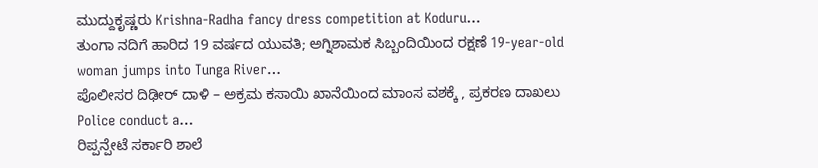ಮುದ್ದುಕೃಷ್ಣರು Krishna-Radha fancy dress competition at Koduru…
ತುಂಗಾ ನದಿಗೆ ಹಾರಿದ 19 ವರ್ಷದ ಯುವತಿ; ಅಗ್ನಿಶಾಮಕ ಸಿಬ್ಬಂದಿಯಿಂದ ರಕ್ಷಣೆ 19-year-old woman jumps into Tunga River…
ಪೊಲೀಸರ ದಿಢೀರ್ ದಾಳಿ – ಅಕ್ರಮ ಕಸಾಯಿ ಖಾನೆಯಿಂದ ಮಾಂಸ ವಶಕ್ಕೆ , ಪ್ರಕರಣ ದಾಖಲು Police conduct a…
ರಿಪ್ಪನ್ಪೇಟೆ ಸರ್ಕಾರಿ ಶಾಲೆ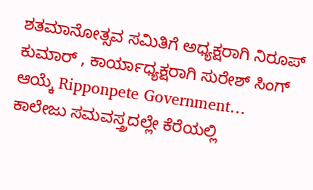ಶತಮಾನೋತ್ಸವ ಸಮಿತಿಗೆ ಅಧ್ಯಕ್ಷರಾಗಿ ನಿರೂಪ್ ಕುಮಾರ್ , ಕಾರ್ಯಾಧ್ಯಕ್ಷರಾಗಿ ಸುರೇಶ್ ಸಿಂಗ್ ಆಯ್ಕೆ Ripponpete Government…
ಕಾಲೇಜು ಸಮವಸ್ತ್ರದಲ್ಲೇ ಕೆರೆಯಲ್ಲಿ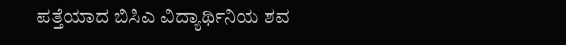ಪತ್ತೆಯಾದ ಬಿಸಿಎ ವಿದ್ಯಾರ್ಥಿನಿಯ ಶವ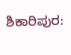ಶಿಕಾರಿಪುರ: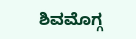ಶಿವಮೊಗ್ಗ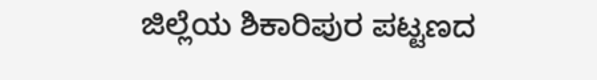ಜಿಲ್ಲೆಯ ಶಿಕಾರಿಪುರ ಪಟ್ಟಣದ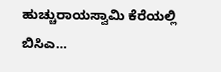ಹುಚ್ಚುರಾಯಸ್ವಾಮಿ ಕೆರೆಯಲ್ಲಿ ಬಿಸಿಎ…